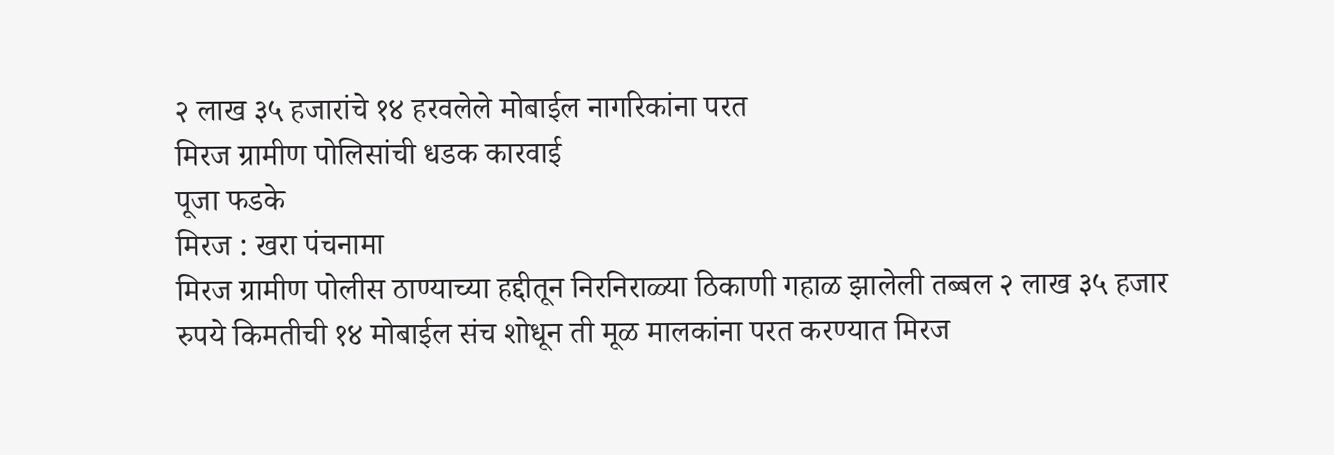२ लाख ३५ हजारांचे १४ हरवलेले मोबाईल नागरिकांना परत
मिरज ग्रामीण पोलिसांची धडक कारवाई
पूजा फडके
मिरज : खरा पंचनामा
मिरज ग्रामीण पोलीस ठाण्याच्या हद्दीतून निरनिराळ्या ठिकाणी गहाळ झालेली तब्बल २ लाख ३५ हजार रुपये किमतीची १४ मोबाईल संच शोधून ती मूळ मालकांना परत करण्यात मिरज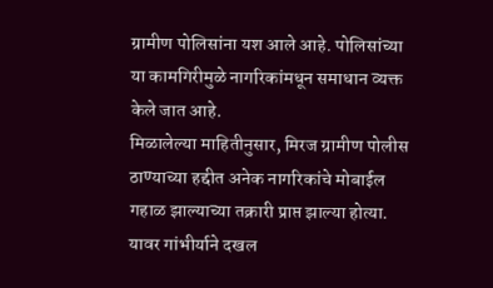ग्रामीण पोलिसांना यश आले आहे. पोलिसांच्या या कामगिरीमुळे नागरिकांमधून समाधान व्यक्त केले जात आहे.
मिळालेल्या माहितीनुसार, मिरज ग्रामीण पोलीस ठाण्याच्या हद्दीत अनेक नागरिकांचे मोबाईल गहाळ झाल्याच्या तक्रारी प्राप्त झाल्या होत्या. यावर गांभीर्याने दखल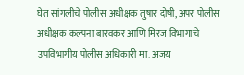घेत सांगलीचे पोलीस अधीक्षक तुषार दोषी, अपर पोलीस अधीक्षक कल्पना बारवकर आणि मिरज विभागाचे उपविभागीय पोलीस अधिकारी मा. अजय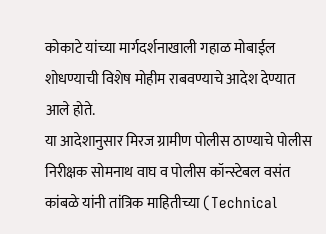कोकाटे यांच्या मार्गदर्शनाखाली गहाळ मोबाईल शोधण्याची विशेष मोहीम राबवण्याचे आदेश देण्यात आले होते.
या आदेशानुसार मिरज ग्रामीण पोलीस ठाण्याचे पोलीस निरीक्षक सोमनाथ वाघ व पोलीस कॉन्स्टेबल वसंत कांबळे यांनी तांत्रिक माहितीच्या (Technical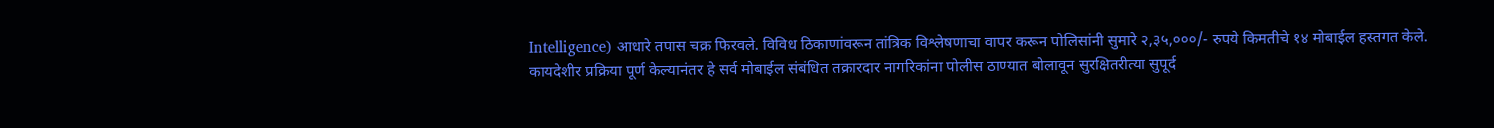Intelligence) आधारे तपास चक्र फिरवले. विविध ठिकाणांवरून तांत्रिक विश्लेषणाचा वापर करून पोलिसांनी सुमारे २,३५,०००/- रुपये किमतीचे १४ मोबाईल हस्तगत केले.
कायदेशीर प्रक्रिया पूर्ण केल्यानंतर हे सर्व मोबाईल संबंधित तक्रारदार नागरिकांना पोलीस ठाण्यात बोलावून सुरक्षितरीत्या सुपूर्द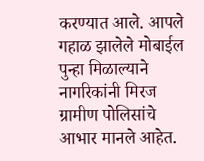करण्यात आले. आपले गहाळ झालेले मोबाईल पुन्हा मिळाल्याने नागरिकांनी मिरज ग्रामीण पोलिसांचे आभार मानले आहेत.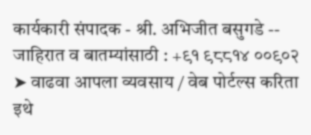कार्यकारी संपादक - श्री. अभिजीत बसुगडे -- जाहिरात व बातम्यांसाठी : +९१ ९८८१४ ००९०२
➤ वाढवा आपला व्यवसाय / वेब पोर्टल्स करिता इथे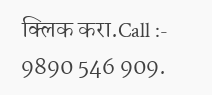क्लिक करा.Call :- 9890 546 909.